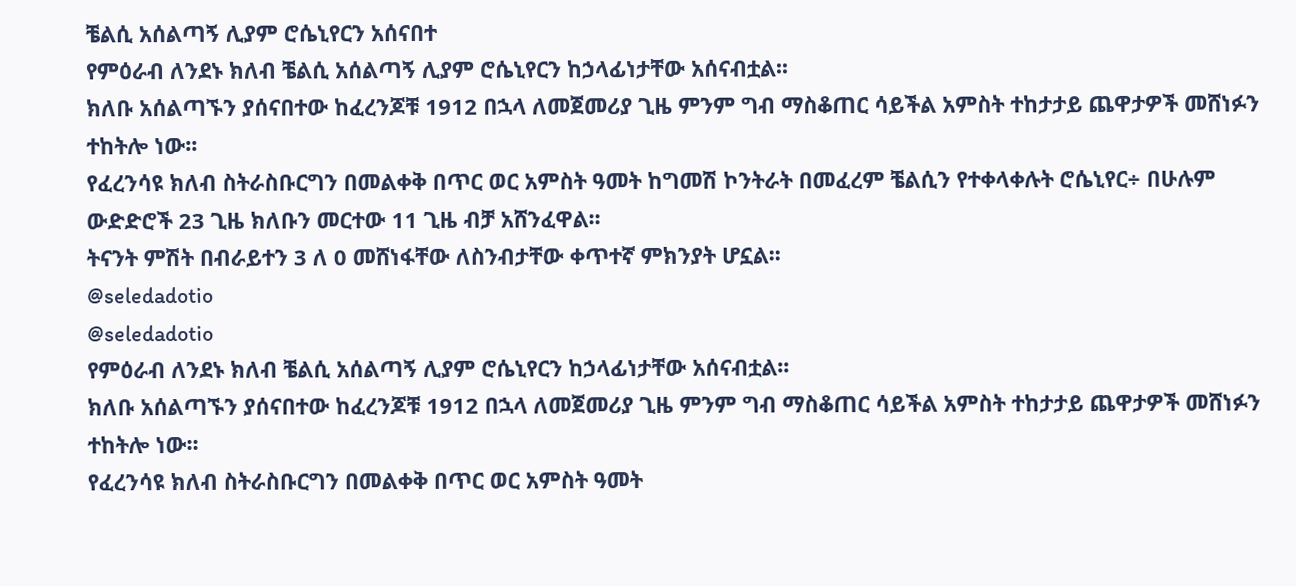ቼልሲ አሰልጣኝ ሊያም ሮሴኒየርን አሰናበተ
የምዕራብ ለንደኑ ክለብ ቼልሲ አሰልጣኝ ሊያም ሮሴኒየርን ከኃላፊነታቸው አሰናብቷል፡፡
ክለቡ አሰልጣኙን ያሰናበተው ከፈረንጆቹ 1912 በኋላ ለመጀመሪያ ጊዜ ምንም ግብ ማስቆጠር ሳይችል አምስት ተከታታይ ጨዋታዎች መሸነፉን ተከትሎ ነው፡፡
የፈረንሳዩ ክለብ ስትራስቡርግን በመልቀቅ በጥር ወር አምስት ዓመት ከግመሽ ኮንትራት በመፈረም ቼልሲን የተቀላቀሉት ሮሴኒየር÷ በሁሉም ውድድሮች 23 ጊዜ ክለቡን መርተው 11 ጊዜ ብቻ አሸንፈዋል፡፡
ትናንት ምሽት በብራይተን 3 ለ 0 መሸነፋቸው ለስንብታቸው ቀጥተኛ ምክንያት ሆኗል፡፡
@seledadotio
@seledadotio
የምዕራብ ለንደኑ ክለብ ቼልሲ አሰልጣኝ ሊያም ሮሴኒየርን ከኃላፊነታቸው አሰናብቷል፡፡
ክለቡ አሰልጣኙን ያሰናበተው ከፈረንጆቹ 1912 በኋላ ለመጀመሪያ ጊዜ ምንም ግብ ማስቆጠር ሳይችል አምስት ተከታታይ ጨዋታዎች መሸነፉን ተከትሎ ነው፡፡
የፈረንሳዩ ክለብ ስትራስቡርግን በመልቀቅ በጥር ወር አምስት ዓመት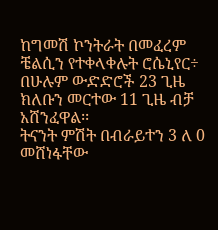ከግመሽ ኮንትራት በመፈረም ቼልሲን የተቀላቀሉት ሮሴኒየር÷ በሁሉም ውድድሮች 23 ጊዜ ክለቡን መርተው 11 ጊዜ ብቻ አሸንፈዋል፡፡
ትናንት ምሽት በብራይተን 3 ለ 0 መሸነፋቸው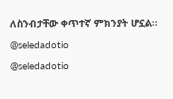ለስንብታቸው ቀጥተኛ ምክንያት ሆኗል፡፡
@seledadotio
@seledadotio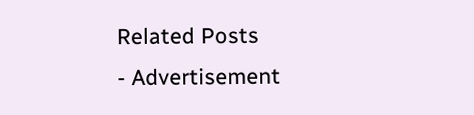Related Posts
- Advertisement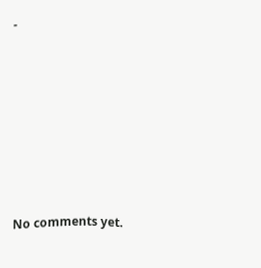-









No comments yet.